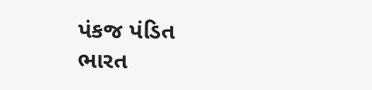પંકજ પંડિત
ભારત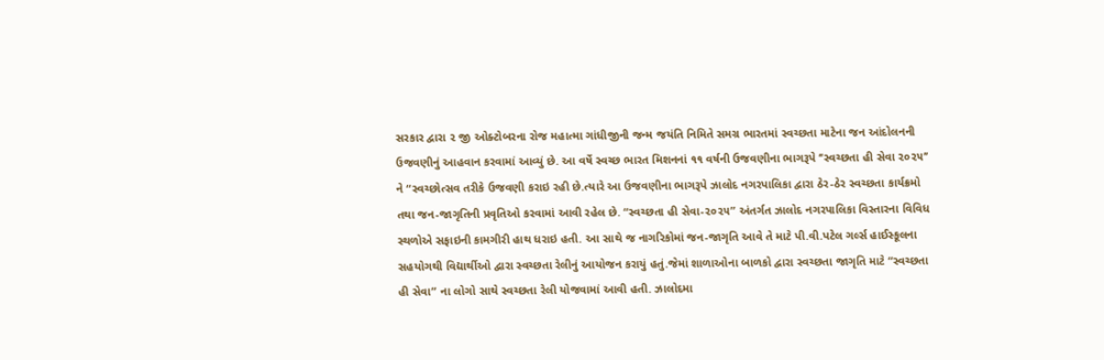સરકાર દ્વારા ૨ જી ઓક્ટોબરના રોજ મહાત્મા ગાંધીજીની જન્મ જયંતિ નિમિતે સમગ્ર ભારતમાં સ્વચ્છતા માટેના જન આંદોલનની ઉજવણીનું આહવાન કરવામાં આવ્યું છે. આ વર્ષે સ્વચ્છ ભારત મિશનનાં ૧૧ વર્ષની ઉજવણીના ભાગરૂપે ‘‘સ્વચ્છતા હી સેવા ૨૦૨૫’’ ને “સ્વચ્છોત્સવ તરીકે ઉજવણી કરાઇ રહી છે.ત્યારે આ ઉજવણીના ભાગરૂપે ઝાલોદ નગરપાલિકા દ્વારા ઠેર-ઠેર સ્વચ્છતા કાર્યક્રમો તથા જન-જાગૃતિની પ્રવૃતિઓ કરવામાં આવી રહેલ છે. “સ્વચ્છતા હી સેવા-૨૦૨૫” અંતર્ગત ઝાલોદ નગરપાલિકા વિસ્તારના વિવિધ સ્થળોએ સફાઇની કામગીરી હાથ ધરાઇ હતી. આ સાથે જ નાગરિકોમાં જન-જાગૃતિ આવે તે માટે પી.વી.પટેલ ગર્લ્સ હાઈસ્કૂલના સહયોગથી વિદ્યાર્થીઓ દ્વારા સ્વચ્છતા રેલીનું આયોજન કરાયું હતું.જેમાં શાળાઓના બાળકો દ્વારા સ્વચ્છતા જાગૃતિ માટે “સ્વચ્છતા હી સેવા” ના લોગો સાથે સ્વચ્છતા રેલી યોજવામાં આવી હતી. ઝાલોદમા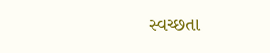સ્વચ્છતા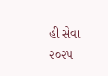હી સેવા ૨૦૨૫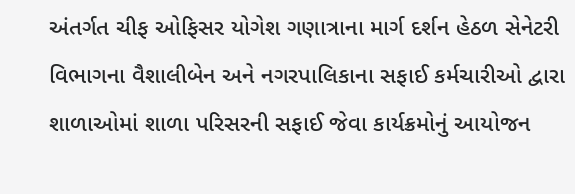અંતર્ગત ચીફ ઓફિસર યોગેશ ગણાત્રાના માર્ગ દર્શન હેઠળ સેનેટરી વિભાગના વૈશાલીબેન અને નગરપાલિકાના સફાઈ કર્મચારીઓ દ્વારા શાળાઓમાં શાળા પરિસરની સફાઈ જેવા કાર્યક્રમોનું આયોજન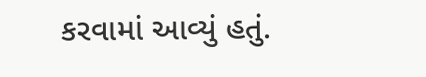કરવામાં આવ્યું હતું.